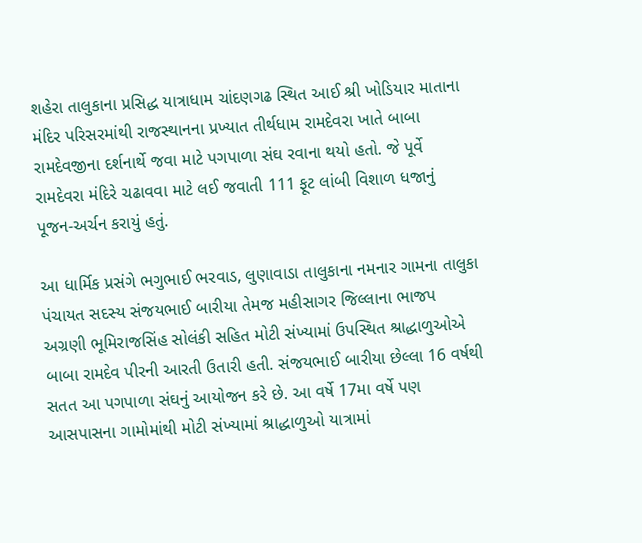શહેરા તાલુકાના પ્રસિદ્ધ યાત્રાધામ ચાંદણગઢ સ્થિત આઈ શ્રી ખોડિયાર માતાના મંદિર પરિસરમાંથી રાજસ્થાનના પ્રખ્યાત તીર્થધામ રામદેવરા ખાતે બાબા રામદેવજીના દર્શનાર્થે જવા માટે પગપાળા સંઘ રવાના થયો હતો. જે પૂર્વે રામદેવરા મંદિરે ચઢાવવા માટે લઈ જવાતી 111 ફૂટ લાંબી વિશાળ ધજાનું પૂજન-અર્ચન કરાયું હતું.

આ ધાર્મિક પ્રસંગે ભગુભાઈ ભરવાડ, લુણાવાડા તાલુકાના નમનાર ગામના તાલુકા પંચાયત સદસ્ય સંજયભાઈ બારીયા તેમજ મહીસાગર જિલ્લાના ભાજપ અગ્રણી ભૂમિરાજસિંહ સોલંકી સહિત મોટી સંખ્યામાં ઉપસ્થિત શ્રાદ્ધાળુઓએ બાબા રામદેવ પીરની આરતી ઉતારી હતી. સંજયભાઈ બારીયા છેલ્લા 16 વર્ષથી સતત આ પગપાળા સંઘનું આયોજન કરે છે. આ વર્ષે 17મા વર્ષે પણ આસપાસના ગામોમાંથી મોટી સંખ્યામાં શ્રાદ્ધાળુઓ યાત્રામાં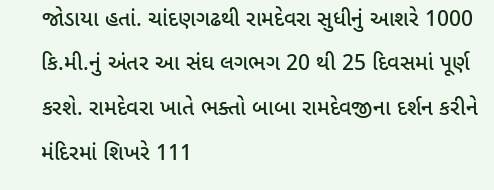જોડાયા હતાં. ચાંદણગઢથી રામદેવરા સુધીનું આશરે 1000 કિ.મી.નું અંતર આ સંઘ લગભગ 20 થી 25 દિવસમાં પૂર્ણ કરશે. રામદેવરા ખાતે ભક્તો બાબા રામદેવજીના દર્શન કરીને મંદિરમાં શિખરે 111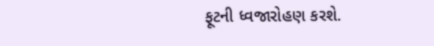ફૂટની ધ્વજારોહણ કરશે.